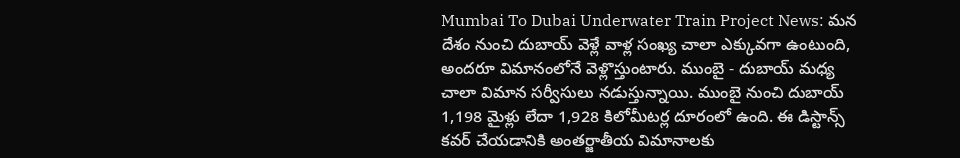Mumbai To Dubai Underwater Train Project News: మన దేశం నుంచి దుబాయ్‌ వెళ్లే వాళ్ల సంఖ్య చాలా ఎక్కువగా ఉంటుంది, అందరూ విమానంలోనే వెళ్లొస్తుంటారు. ముంబై - దుబాయ్‌ మధ్య చాలా విమాన సర్వీసులు నడుస్తున్నాయి. ముంబై నుంచి దుబాయ్‌ 1,198 మైళ్లు లేదా 1,928 కిలోమీటర్ల దూరంలో ఉంది. ఈ డిస్టాన్స్‌ కవర్‌ చేయడానికి అంతర్జాతీయ విమానాలకు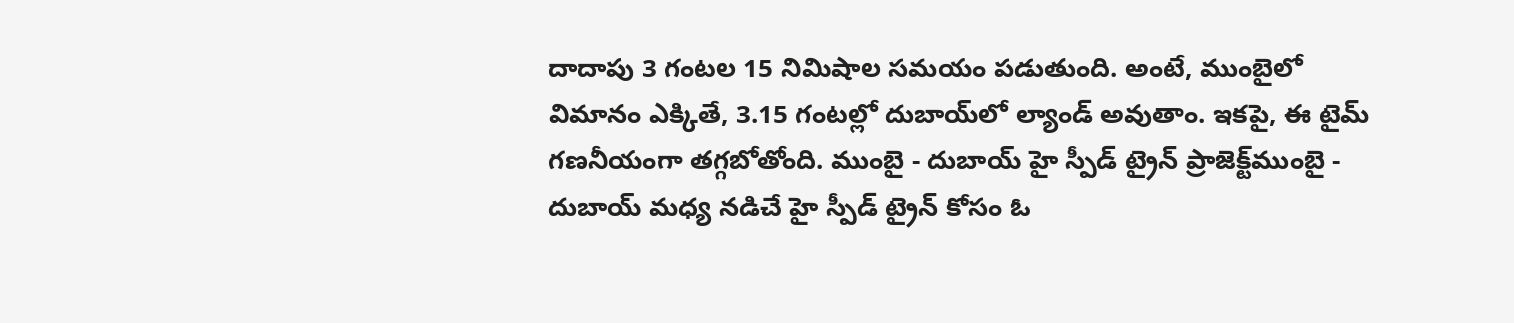దాదాపు 3 గంటల 15 నిమిషాల సమయం పడుతుంది. అంటే, ముంబైలో విమానం ఎక్కితే, 3.15 గంటల్లో దుబాయ్‌లో ల్యాండ్‌ అవుతాం. ఇకపై, ఈ టైమ్‌ గణనీయంగా తగ్గబోతోంది. ముంబై - దుబాయ్‌ హై స్పీడ్‌ ట్రైన్‌ ప్రాజెక్ట్‌ముంబై - దుబాయ్‌ మధ్య నడిచే హై స్పీడ్‌ ట్రైన్‌ కోసం ఓ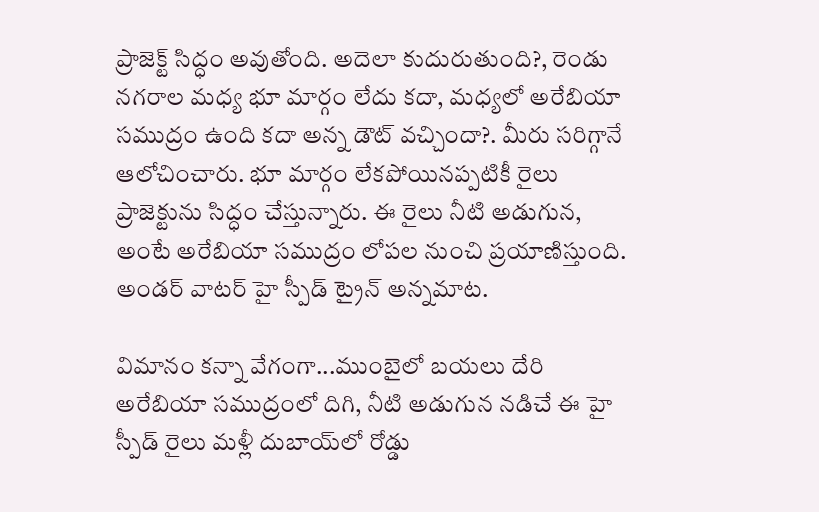ప్రాజెక్ట్‌ సిద్ధం అవుతోంది. అదెలా కుదురుతుంది?, రెండు నగరాల మధ్య భూ మార్గం లేదు కదా, మధ్యలో అరేబియా సముద్రం ఉంది కదా అన్న డౌట్‌ వచ్చిందా?. మీరు సరిగ్గానే ఆలోచించారు. భూ మార్గం లేకపోయినప్పటికీ రైలు ప్రాజెక్టును సిద్ధం చేస్తున్నారు. ఈ రైలు నీటి అడుగున, అంటే అరేబియా సముద్రం లోపల నుంచి ప్రయాణిస్తుంది. అండర్‌ వాటర్‌ హై స్పీడ్‌ ట్రైన్‌ అన్నమాట.

విమానం కన్నా వేగంగా...ముంబైలో బయలు దేరి అరేబియా సముద్రంలో దిగి, నీటి అడుగున నడిచే ఈ హై స్పీడ్ రైలు మళ్లీ దుబాయ్‌లో రోడ్డు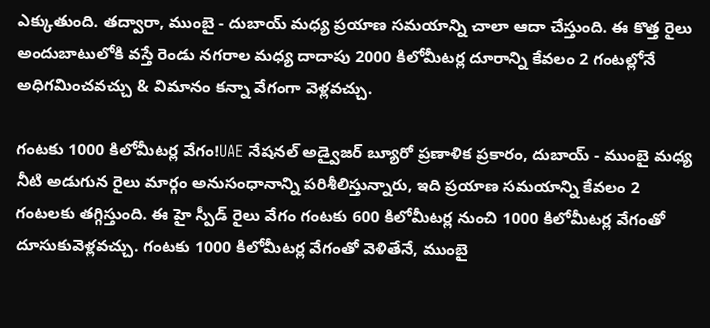ఎక్కుతుంది. తద్వారా, ముంబై - దుబాయ్ మధ్య ప్రయాణ సమయాన్ని చాలా ఆదా చేస్తుంది. ఈ కొత్త రైలు అందుబాటులోకి వస్తే రెండు నగరాల మధ్య దాదాపు 2000 కిలోమీటర్ల దూరాన్ని కేవలం 2 గంటల్లోనే అధిగమించవచ్చు & విమానం కన్నా వేగంగా వెళ్లవచ్చు.

గంటకు 1000 కిలోమీటర్ల వేగం!UAE నేషనల్‌ అడ్వైజర్‌ బ్యూరో ప్రణాళిక ప్రకారం, దుబాయ్ - ముంబై మధ్య నీటి అడుగున రైలు మార్గం అనుసంధానాన్ని పరిశీలిస్తున్నారు, ఇది ప్రయాణ సమయాన్ని కేవలం 2 గంటలకు తగ్గిస్తుంది. ఈ హై స్పీడ్ రైలు వేగం గంటకు 600 కిలోమీటర్ల నుంచి 1000 కిలోమీటర్ల వేగంతో దూసుకువెళ్లవచ్చు. గంటకు 1000 కిలోమీటర్ల వేగంతో వెళితేనే, ముంబై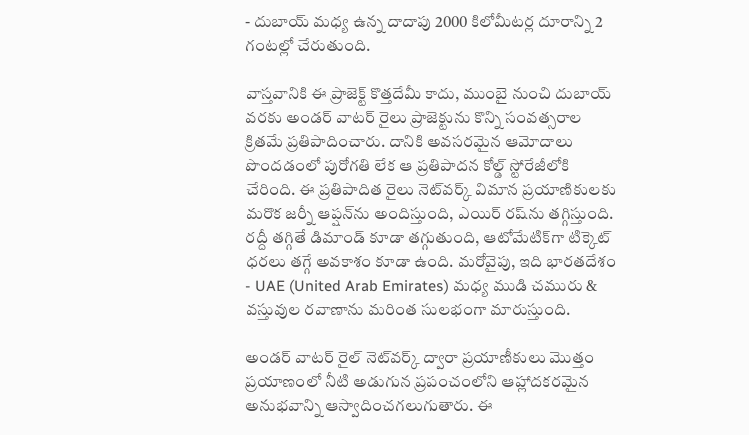- దుబాయ్‌ మధ్య ఉన్న దాదాపు 2000 కిలోమీటర్ల దూరాన్ని 2 గంటల్లో చేరుతుంది.

వాస్తవానికి ఈ ప్రాజెక్ట్‌ కొత్తదేమీ కాదు, ముంబై నుంచి దుబాయ్ వరకు అండర్ వాటర్ రైలు ప్రాజెక్టును కొన్ని సంవత్సరాల క్రితమే ప్రతిపాదించారు. దానికి అవసరమైన ఆమోదాలు పొందడంలో పురోగతి లేక ఆ ప్రతిపాదన కోల్డ్ స్టోరేజీలోకి చేరింది. ఈ ప్రతిపాదిత రైలు నెట్‌వర్క్ విమాన ప్రయాణికులకు మరొక జర్నీ ఆప్షన్‌ను అందిస్తుంది, ఎయిర్‌ రష్‌ను తగ్గిస్తుంది. రద్దీ తగ్గితే డిమాండ్‌ కూడా తగ్గుతుంది, ఆటోమేటిక్‌గా టిక్కెట్‌ ధరలు తగ్గే అవకాశం కూడా ఉంది. మరోవైపు, ఇది భారతదేశం - UAE (United Arab Emirates) మధ్య ముడి చమురు & వస్తువుల రవాణాను మరింత సులభంగా మారుస్తుంది.

అండర్‌ వాటర్‌ రైల్‌ నెట్‌వర్క్ ద్వారా ప్రయాణీకులు మొత్తం ప్రయాణంలో నీటి అడుగున ప్రపంచంలోని ఆహ్లాదకరమైన అనుభవాన్ని ఆస్వాదించగలుగుతారు. ఈ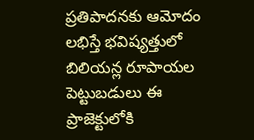ప్రతిపాదనకు ఆమోదం లభిస్తే భవిష్యత్తులో బిలియన్ల రూపాయల పెట్టుబడులు ఈ ప్రాజెక్టులోకి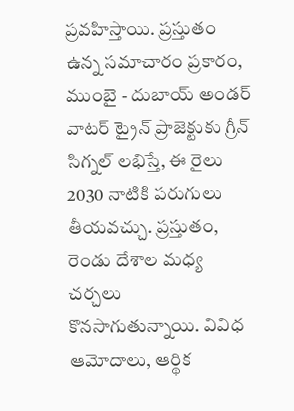ప్రవహిస్తాయి. ప్రస్తుతం ఉన్న సమాచారం ప్రకారం, ముంబై - దుబాయ్‌ అండర్‌ వాటర్‌ ట్రైన్‌ ప్రాజెక్టుకు గ్రీన్ సిగ్నల్ లభిస్తే, ఈ రైలు 2030 నాటికి పరుగులు తీయవచ్చు. ప్రస్తుతం, రెండు దేశాల మధ్య చర్చలు కొనసాగుతున్నాయి. వివిధ ఆమోదాలు, ఆర్థిక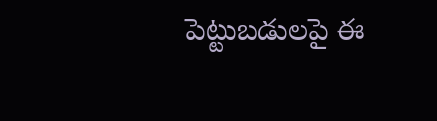పెట్టుబడులపై ఈ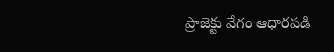ప్రాజెక్టు వేగం ఆధారపడి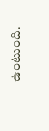ఉంటుంది.